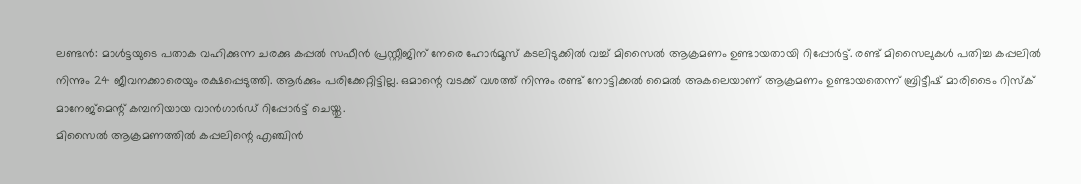ലണ്ടൻ: മാൾട്ടയുടെ പതാക വഹിക്കുന്ന ചരക്കു കപ്പൽ സഫീൻ പ്രസ്റ്റീജിന് നേരെ ഹോർമൂസ് കടലിടുക്കിൽ വച്ച് മിസൈൽ ആക്രമണം ഉണ്ടായതായി റിപ്പോർട്ട്. രണ്ട് മിസൈലുകൾ പതിച്ച കപ്പലിൽ നിന്നും 24 ജീവനക്കാരെയും രക്ഷപ്പെടുത്തി. ആർക്കും പരിക്കേറ്റിട്ടില്ല. ഒമാന്റെ വടക്ക് വശത്ത് നിന്നും രണ്ട് നോട്ടിക്കൽ മൈൽ അകലെയാണ് ആക്രമണം ഉണ്ടായതെന്ന് ബ്രിട്ടീഷ് മാരിടൈം റിസ്ക് മാനേജ്മെന്റ് കമ്പനിയായ വാൻഗാർഡ് റിപ്പോർട്ട് ചെയ്തു.
മിസൈൽ ആക്രമണത്തിൽ കപ്പലിന്റെ എഞ്ചിൻ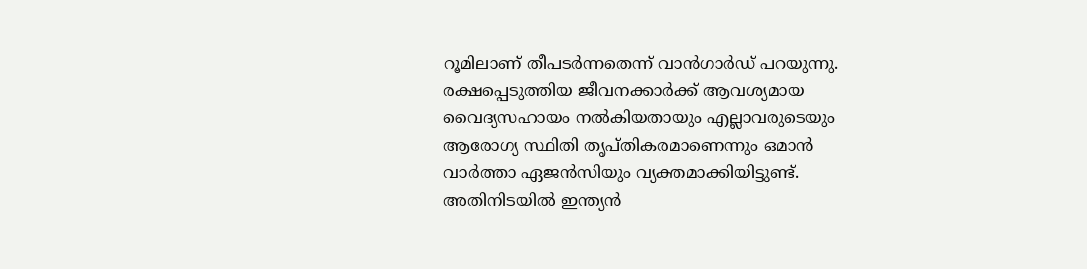റൂമിലാണ് തീപടർന്നതെന്ന് വാൻഗാർഡ് പറയുന്നു. രക്ഷപ്പെടുത്തിയ ജീവനക്കാർക്ക് ആവശ്യമായ വൈദ്യസഹായം നൽകിയതായും എല്ലാവരുടെയും ആരോഗ്യ സ്ഥിതി തൃപ്തികരമാണെന്നും ഒമാൻ വാർത്താ ഏജൻസിയും വ്യക്തമാക്കിയിട്ടുണ്ട്.
അതിനിടയിൽ ഇന്ത്യൻ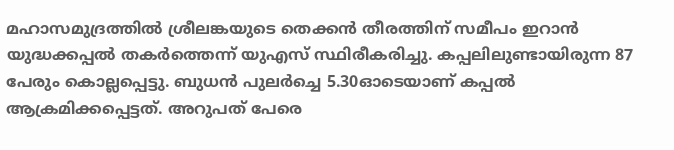മഹാസമുദ്രത്തിൽ ശ്രീലങ്കയുടെ തെക്കൻ തീരത്തിന് സമീപം ഇറാൻ യുദ്ധക്കപ്പൽ തകർത്തെന്ന് യുഎസ് സ്ഥിരീകരിച്ചു. കപ്പലിലുണ്ടായിരുന്ന 87 പേരും കൊല്ലപ്പെട്ടു. ബുധൻ പുലർച്ചെ 5.30ഓടെയാണ് കപ്പൽ ആക്രമിക്കപ്പെട്ടത്. അറുപത് പേരെ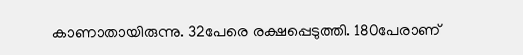കാണാതായിരുന്നു. 32പേരെ രക്ഷപ്പെടുത്തി. 180പേരാണ്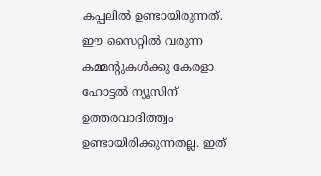കപ്പലിൽ ഉണ്ടായിരുന്നത്.
ഈ സൈറ്റിൽ വരുന്ന കമ്മന്റുകൾക്കു കേരളാ ഹോട്ടൽ ന്യൂസിന് ഉത്തരവാദിത്ത്വം ഉണ്ടായിരിക്കുന്നതല്ല. ഇത്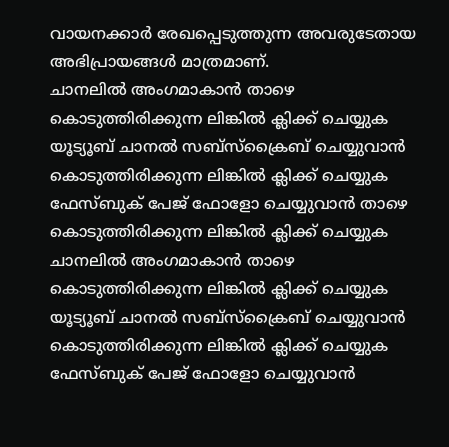വായനക്കാർ രേഖപ്പെടുത്തുന്ന അവരുടേതായ അഭിപ്രായങ്ങൾ മാത്രമാണ്.
ചാനലിൽ അംഗമാകാൻ താഴെ കൊടുത്തിരിക്കുന്ന ലിങ്കിൽ ക്ലിക്ക് ചെയ്യുക
യൂട്യൂബ് ചാനൽ സബ്സ്ക്രൈബ് ചെയ്യുവാൻ കൊടുത്തിരിക്കുന്ന ലിങ്കിൽ ക്ലിക്ക് ചെയ്യുക ഫേസ്ബുക് പേജ് ഫോളോ ചെയ്യുവാൻ താഴെ കൊടുത്തിരിക്കുന്ന ലിങ്കിൽ ക്ലിക്ക് ചെയ്യുക
ചാനലിൽ അംഗമാകാൻ താഴെ കൊടുത്തിരിക്കുന്ന ലിങ്കിൽ ക്ലിക്ക് ചെയ്യുക
യൂട്യൂബ് ചാനൽ സബ്സ്ക്രൈബ് ചെയ്യുവാൻ കൊടുത്തിരിക്കുന്ന ലിങ്കിൽ ക്ലിക്ക് ചെയ്യുക
ഫേസ്ബുക് പേജ് ഫോളോ ചെയ്യുവാൻ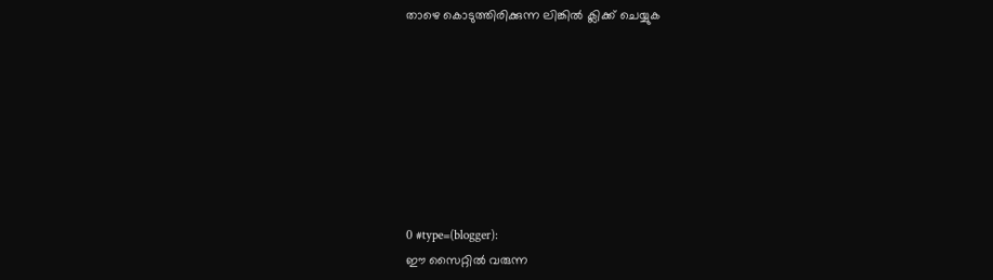താഴെ കൊടുത്തിരിക്കുന്ന ലിങ്കിൽ ക്ലിക്ക് ചെയ്യുക








0 #type=(blogger):
ഈ സൈറ്റിൽ വരുന്ന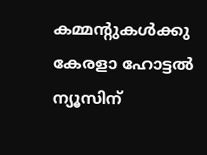കമ്മന്റുകൾക്കു കേരളാ ഹോട്ടൽ ന്യൂസിന്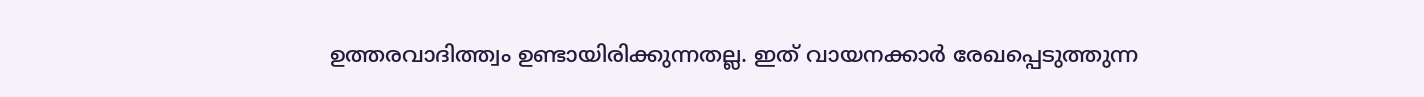ഉത്തരവാദിത്ത്വം ഉണ്ടായിരിക്കുന്നതല്ല. ഇത് വായനക്കാർ രേഖപ്പെടുത്തുന്ന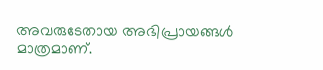അവരുടേതായ അഭിപ്രായങ്ങൾ മാത്രമാണ്.